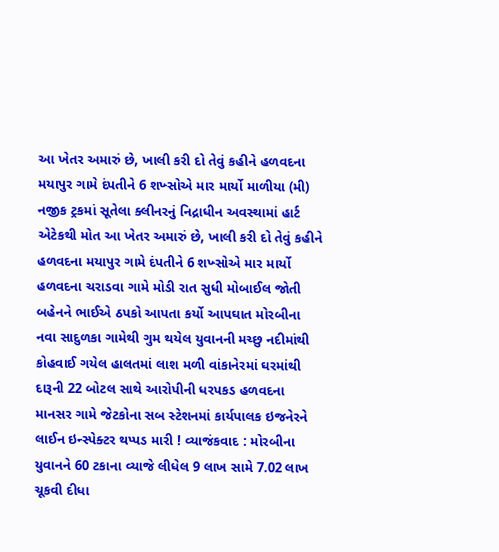આ ખેતર અમારું છે, ખાલી કરી દો તેવું કહીને હળવદના મયાપુર ગામે દંપતીને 6 શખ્સોએ માર માર્યો માળીયા (મી) નજીક ટ્રકમાં સૂતેલા ક્લીનરનું નિદ્રાધીન અવસ્થામાં હાર્ટ એટેકથી મોત આ ખેતર અમારું છે, ખાલી કરી દો તેવું કહીને હળવદના મયાપુર ગામે દંપતીને 6 શખ્સોએ માર માર્યો હળવદના ચરાડવા ગામે મોડી રાત સુધી મોબાઈલ જોતી બહેનને ભાઈએ ઠપકો આપતા કર્યો આપઘાત મોરબીના નવા સાદુળકા ગામેથી ગુમ થયેલ યુવાનની મચ્છુ નદીમાંથી કોહવાઈ ગયેલ હાલતમાં લાશ મળી વાંકાનેરમાં ઘરમાંથી દારૂની 22 બોટલ સાથે આરોપીની ધરપકડ હળવદના માનસર ગામે જેટકોના સબ સ્ટેશનમાં કાર્યપાલક ઇજનેરને લાઈન ઇન્સ્પેક્ટર થપ્પડ મારી ! વ્યાજંકવાદ : મોરબીના યુવાનને 60 ટકાના વ્યાજે લીધેલ 9 લાખ સામે 7.02 લાખ ચૂકવી દીધા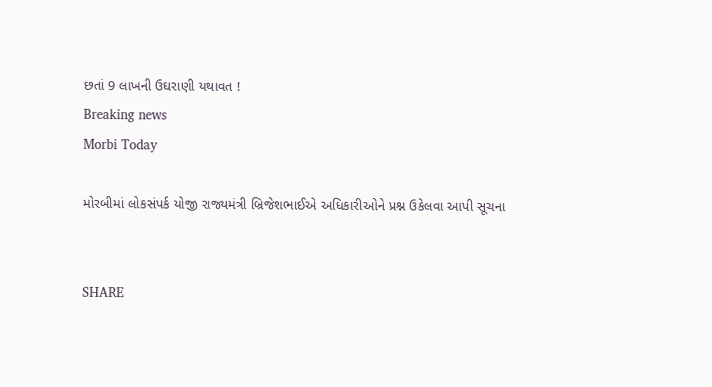છતાં 9 લાખની ઉઘરાણી યથાવત !
Breaking news
Morbi Today

મોરબીમાં લોકસંપર્ક યોજી રાજ્યમંત્રી બ્રિજેશભાઈએ અધિકારીઓને પ્રશ્ન ઉકેલવા આપી સૂચના


SHARE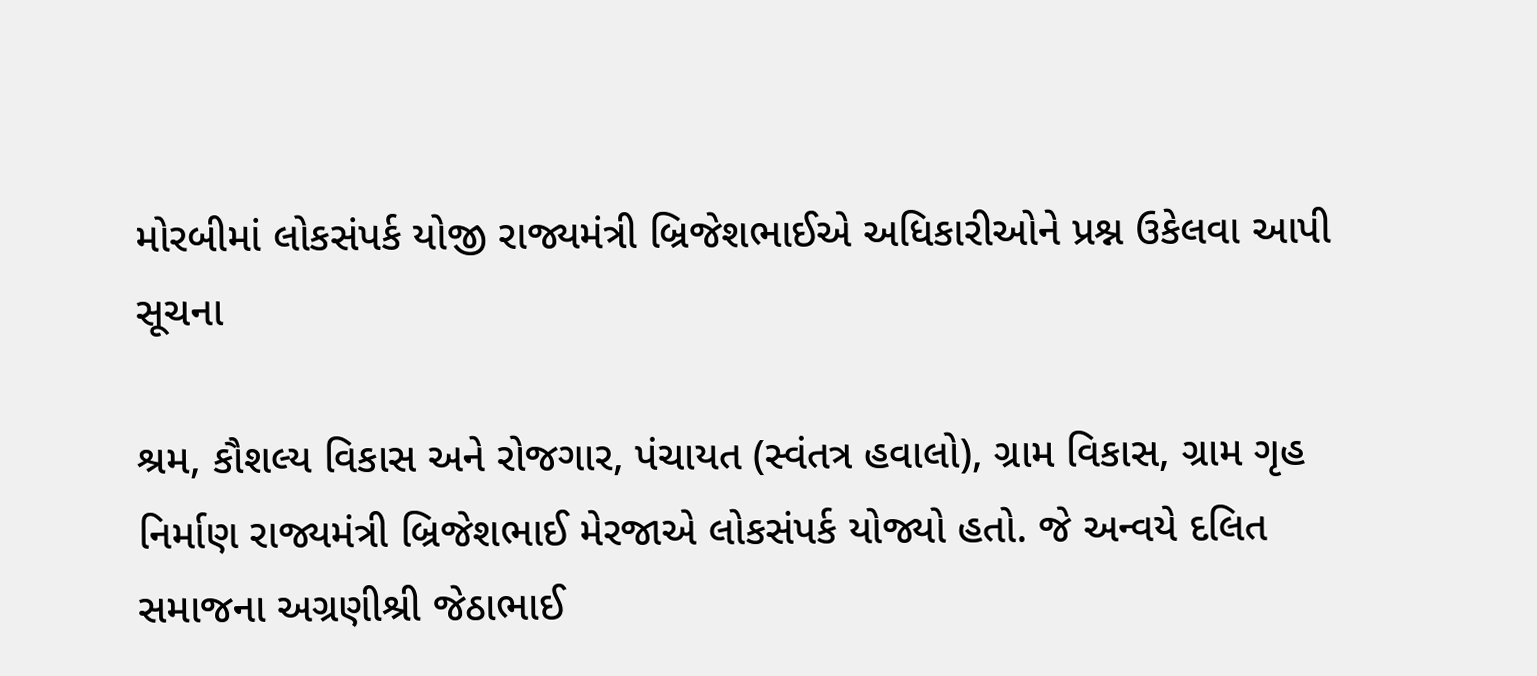મોરબીમાં લોકસંપર્ક યોજી રાજ્યમંત્રી બ્રિજેશભાઈએ અધિકારીઓને પ્રશ્ન ઉકેલવા આપી સૂચના

શ્રમ, કૌશલ્ય વિકાસ અને રોજગાર, પંચાયત (સ્વંતત્ર હવાલો), ગ્રામ વિકાસ, ગ્રામ ગૃહ નિર્માણ રાજ્યમંત્રી બ્રિજેશભાઈ મેરજાએ લોકસંપર્ક યોજ્યો હતો. જે અન્વયે દલિત સમાજના અગ્રણીશ્રી જેઠાભાઈ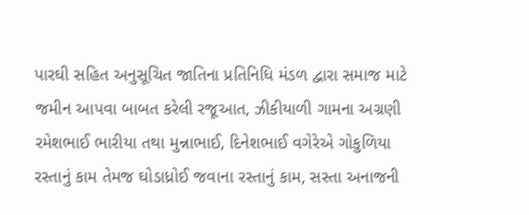પારઘી સહિત અનુસૂચિત જાતિના પ્રતિનિધિ મંડળ દ્વારા સમાજ માટે જમીન આપવા બાબત કરેલી રજૂઆત, ઝીકીયાળી ગામના અગ્રણી રમેશભાઈ ભારીયા તથા મુન્નાભાઈ, દિનેશભાઈ વગેરેએ ગોકુળિયા રસ્તાનું કામ તેમજ ઘોડાધ્રોઈ જવાના રસ્તાનું કામ, સસ્તા અનાજની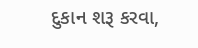દુકાન શરૂ કરવા,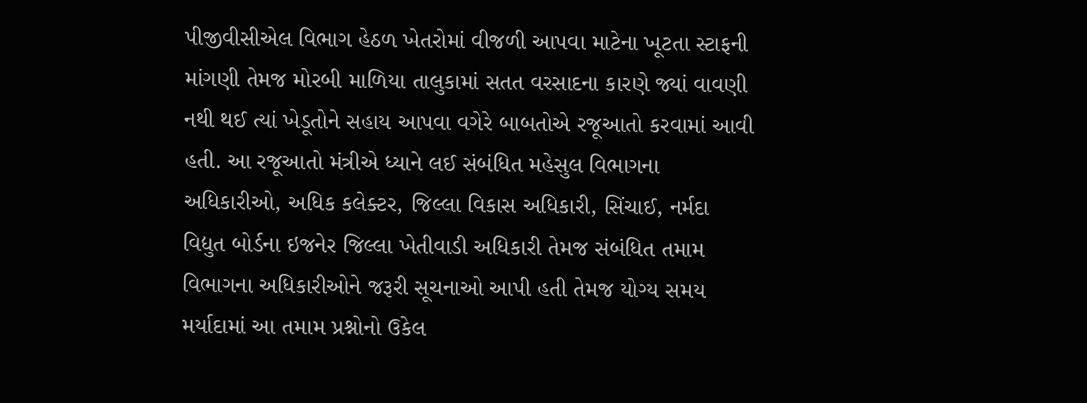પીજીવીસીએલ વિભાગ હેઠળ ખેતરોમાં વીજળી આપવા માટેના ખૂટતા સ્ટાફની માંગણી તેમજ મોરબી માળિયા તાલુકામાં સતત વરસાદના કારણે જ્યાં વાવણી નથી થઈ ત્યાં ખેડૂતોને સહાય આપવા વગેરે બાબતોએ રજૂઆતો કરવામાં આવી હતી. આ રજૂઆતો મંત્રીએ ધ્યાને લઈ સંબંધિત મહેસુલ વિભાગના અધિકારીઓ, અધિક કલેક્ટર, જિલ્લા વિકાસ અધિકારી, સિંચાઈ, નર્મદા વિદ્યુત બોર્ડના ઇજનેર જિલ્લા ખેતીવાડી અધિકારી તેમજ સંબંધિત તમામ વિભાગના અધિકારીઓને જરૂરી સૂચનાઓ આપી હતી તેમજ યોગ્ય સમય મર્યાદામાં આ તમામ પ્રશ્નોનો ઉકેલ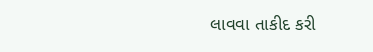લાવવા તાકીદ કરી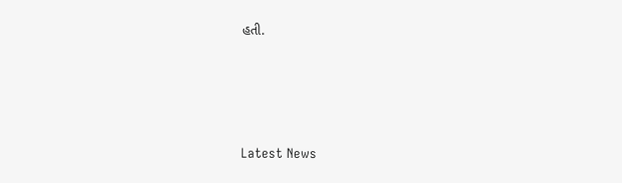હતી.






Latest News